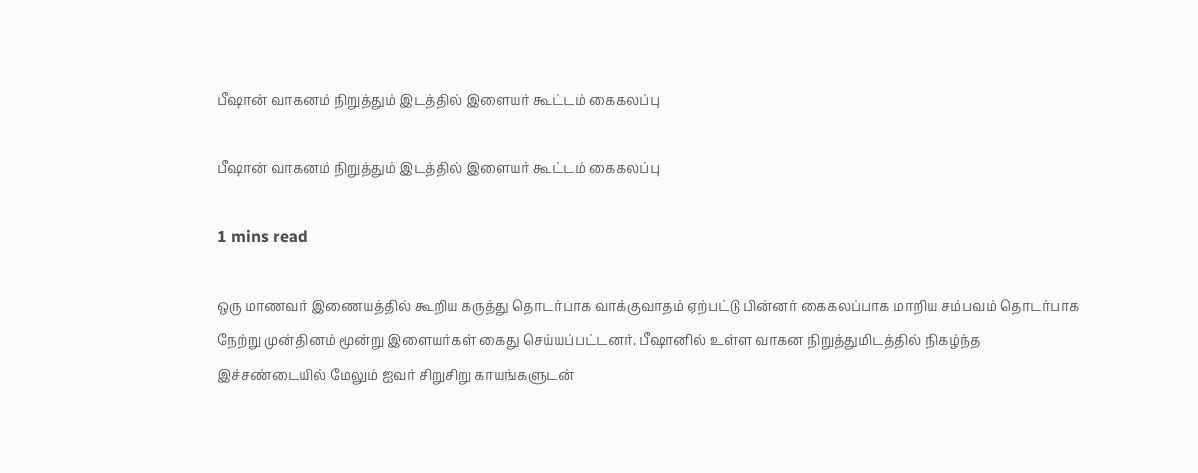பீஷான் வாகனம் நிறுத்தும் இடத்தில் இளையர் கூட்டம் கைகலப்பு

பீஷான் வாகனம் நிறுத்தும் இடத்தில் இளையர் கூட்டம் கைகலப்பு

1 mins read

ஒரு மாணவர் இணையத்தில் கூறிய கருத்து தொடர்பாக வாக்குவாதம் ஏற்பட்டு பின்னர் கைகலப்பாக மாறிய சம்பவம் தொடர்பாக நேற்று முன்தினம் மூன்று இளையர்கள் கைது செய்யப்பட்டனர். பீஷானில் உள்ள வாகன நிறுத்துமிடத்தில் நிகழ்ந்த இச்சண்டையில் மேலும் ஐவர் சிறுசிறு காயங்களுடன்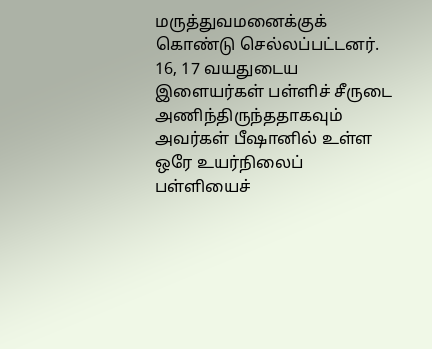மருத்துவமனைக்குக் கொண்டு செல்லப்பட்டனர். 16, 17 வயதுடைய இளையர்கள் பள்ளிச் சீருடை அணிந்திருந்ததாகவும் அவர்கள் பீஷானில் உள்ள ஒரே உயர்நிலைப் பள்ளியைச்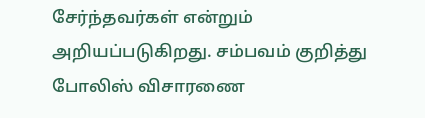சேர்ந்தவர்கள் என்றும் அறியப்படுகிறது. சம்பவம் குறித்து போலிஸ் விசாரணை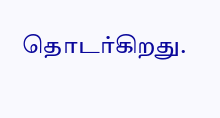தொடர்கிறது.